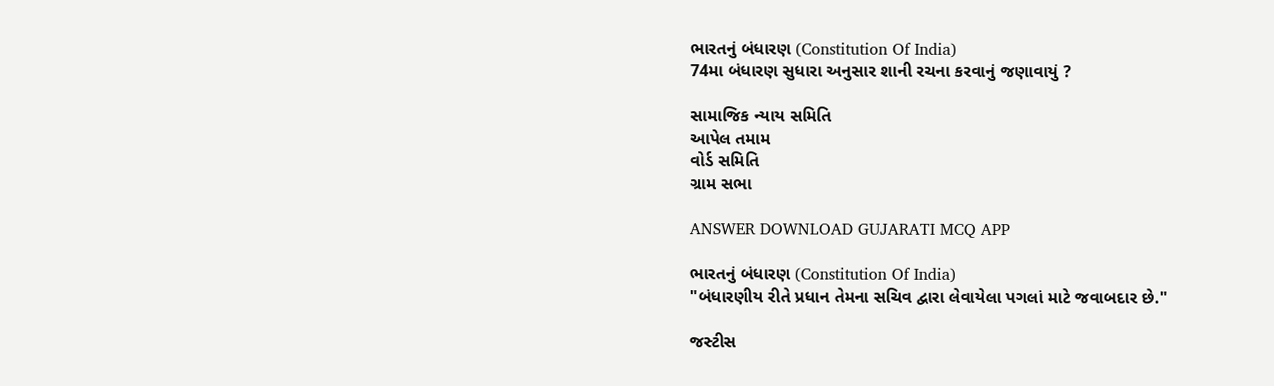ભારતનું બંધારણ (Constitution Of India)
74મા બંધારણ સુધારા અનુસાર શાની રચના કરવાનું જણાવાયું ?

સામાજિક ન્યાય સમિતિ
આપેલ તમામ
વોર્ડ સમિતિ
ગ્રામ સભા

ANSWER DOWNLOAD GUJARATI MCQ APP

ભારતનું બંધારણ (Constitution Of India)
"બંધારણીય રીતે પ્રધાન તેમના સચિવ દ્વારા લેવાયેલા પગલાં માટે જવાબદાર છે."

જસ્ટીસ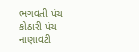ભગવતી પંચ
કોઠારી પંચ
નાણાવટી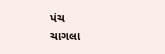પંચ
ચાગલા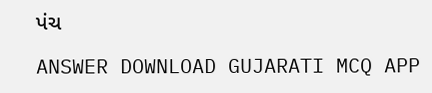પંચ

ANSWER DOWNLOAD GUJARATI MCQ APP